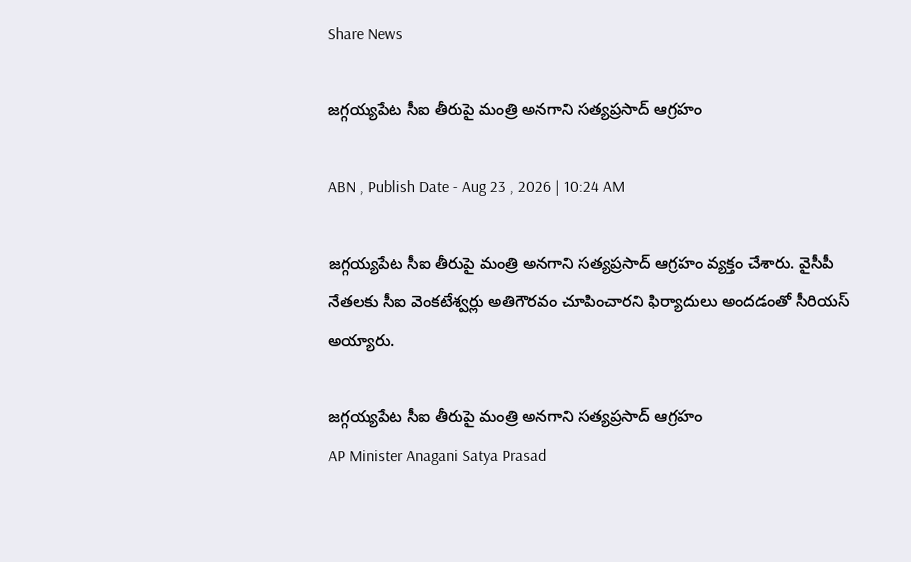Share News

జగ్గయ్యపేట సీఐ తీరుపై మంత్రి అనగాని సత్యప్రసాద్ ఆగ్రహం

ABN , Publish Date - Aug 23 , 2026 | 10:24 AM

జగ్గయ్యపేట సీఐ తీరుపై మంత్రి అనగాని సత్యప్రసాద్ ఆగ్రహం వ్యక్తం చేశారు. వైసీపీ నేతలకు సీఐ వెంకటేశ్వర్లు అతిగౌరవం చూపించారని ఫిర్యాదులు అందడంతో సీరియస్ అయ్యారు.

జగ్గయ్యపేట సీఐ తీరుపై మంత్రి అనగాని సత్యప్రసాద్ ఆగ్రహం
AP Minister Anagani Satya Prasad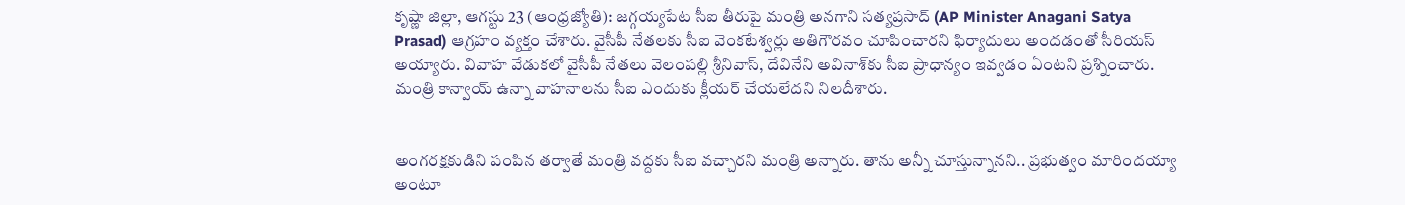కృష్ణా జిల్లా, ఆగస్టు 23 (ఆంధ్రజ్యోతి): జగ్గయ్యపేట సీఐ తీరుపై మంత్రి అనగాని సత్యప్రసాద్ (AP Minister Anagani Satya Prasad) ఆగ్రహం వ్యక్తం చేశారు. వైసీపీ నేతలకు సీఐ వెంకటేశ్వర్లు అతిగౌరవం చూపించారని ఫిర్యాదులు అందడంతో సీరియస్ అయ్యారు. వివాహ వేడుకలో వైసీపీ నేతలు వెలంపల్లి శ్రీనివాస్, దేవినేని అవినాశ్‌కు సీఐ ప్రాధాన్యం ఇవ్వడం ఏంటని ప్రశ్నించారు. మంత్రి కాన్వాయ్ ఉన్నా వాహనాలను సీఐ ఎందుకు క్లీయర్ చేయలేదని నిలదీశారు.


అంగరక్షకుడిని పంపిన తర్వాతే మంత్రి వద్దకు సీఐ వచ్చారని మంత్రి అన్నారు. తాను అన్నీ చూస్తున్నానని.. ప్రభుత్వం మారిందయ్యా అంటూ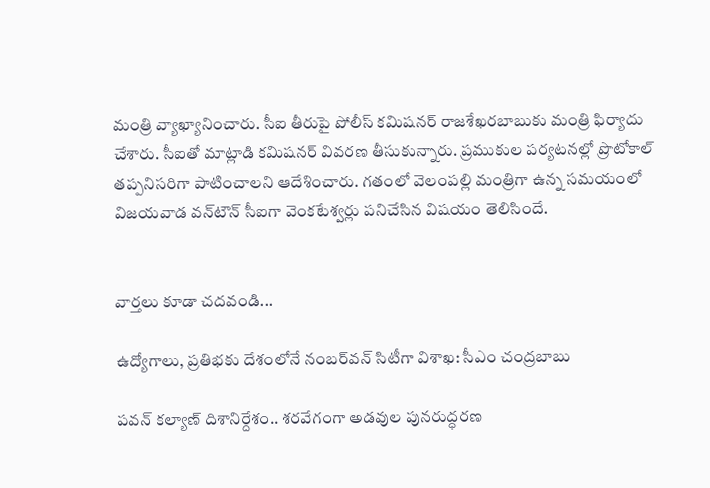మంత్రి వ్యాఖ్యానించారు. సీఐ తీరుపై పోలీస్ కమిషనర్ రాజశేఖరబాబుకు మంత్రి ఫిర్యాదు చేశారు. సీఐతో మాట్లాడి కమిషనర్ వివరణ తీసుకున్నారు. ప్రముకుల పర్యటనల్లో ప్రొటోకాల్ తప్పనిసరిగా పాటించాలని ఆదేశించారు. గతంలో వెలంపల్లి మంత్రిగా ఉన్న సమయంలో విజయవాడ వన్‌టౌన్ సీఐగా వెంకటేశ్వర్లు పనిచేసిన విషయం తెలిసిందే.


వార్తలు కూడా చదవండి...

ఉద్యోగాలు, ప్రతిభకు దేశంలోనే నంబర్‌వన్ సిటీగా విశాఖ: సీఎం చంద్రబాబు

పవన్ కల్యాణ్ దిశానిర్దేశం.. శరవేగంగా అడవుల పునరుద్ధరణ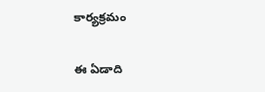కార్యక్రమం

ఈ ఏడాది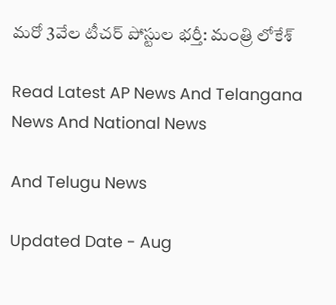మరో 3వేల టీచర్ పోస్టుల భర్తీ: మంత్రి లోకేశ్

Read Latest AP News And Telangana News And National News

And Telugu News

Updated Date - Aug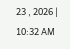23 , 2026 | 10:32 AM